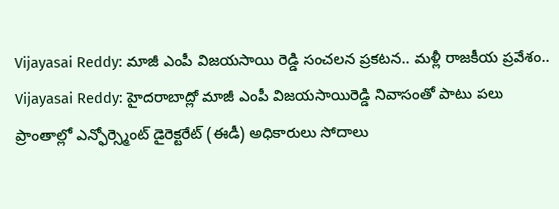Vijayasai Reddy: మాజీ ఎంపీ విజయసాయి రెడ్డి సంచలన ప్రకటన.. మళ్లీ రాజకీయ ప్రవేశం..
Vijayasai Reddy: హైదరాబాద్లో మాజీ ఎంపీ విజయసాయిరెడ్డి నివాసంతో పాటు పలు ప్రాంతాల్లో ఎన్ఫోర్స్మెంట్ డైరెక్టరేట్ (ఈడీ) అధికారులు సోదాలు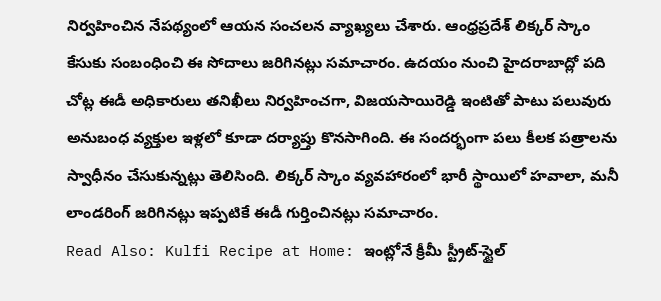నిర్వహించిన నేపథ్యంలో ఆయన సంచలన వ్యాఖ్యలు చేశారు. ఆంధ్రప్రదేశ్ లిక్కర్ స్కాం కేసుకు సంబంధించి ఈ సోదాలు జరిగినట్లు సమాచారం. ఉదయం నుంచి హైదరాబాద్లో పది చోట్ల ఈడీ అధికారులు తనిఖీలు నిర్వహించగా, విజయసాయిరెడ్డి ఇంటితో పాటు పలువురు అనుబంధ వ్యక్తుల ఇళ్లలో కూడా దర్యాప్తు కొనసాగింది. ఈ సందర్భంగా పలు కీలక పత్రాలను స్వాధీనం చేసుకున్నట్లు తెలిసింది. లిక్కర్ స్కాం వ్యవహారంలో భారీ స్థాయిలో హవాలా, మనీ లాండరింగ్ జరిగినట్లు ఇప్పటికే ఈడీ గుర్తించినట్లు సమాచారం.
Read Also: Kulfi Recipe at Home: ఇంట్లోనే క్రీమీ స్ట్రీట్-స్టైల్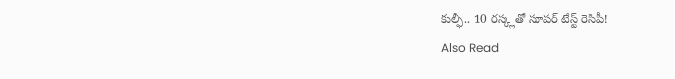కుల్ఫీ.. 10 రస్క్లతో సూపర్ టేస్ట్ రెసిపీ!
Also Read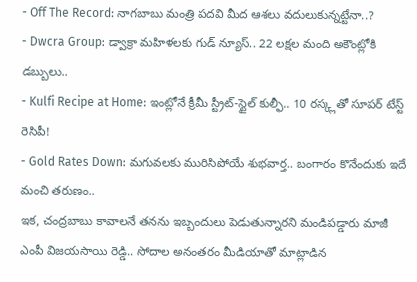- Off The Record: నాగబాబు మంత్రి పదవి మీద ఆశలు వదులుకున్నట్టేనా..?
- Dwcra Group: డ్వాక్రా మహిళలకు గుడ్ న్యూస్.. 22 లక్షల మంది అకౌంట్లోకి డబ్బులు..
- Kulfi Recipe at Home: ఇంట్లోనే క్రీమీ స్ట్రీట్-స్టైల్ కుల్ఫీ.. 10 రస్క్లతో సూపర్ టేస్ట్ రెసిపీ!
- Gold Rates Down: మగువలకు మురిసిపోయే శుభవార్త.. బంగారం కొనేందుకు ఇదే మంచి తరుణం..
ఇక, చంద్రబాబు కావాలనే తనను ఇబ్బందులు పెడుతున్నారని మండిపడ్డారు మాజీ ఎంపీ విజయసాయి రెడ్డి.. సోదాల అనంతరం మీడియాతో మాట్లాడిన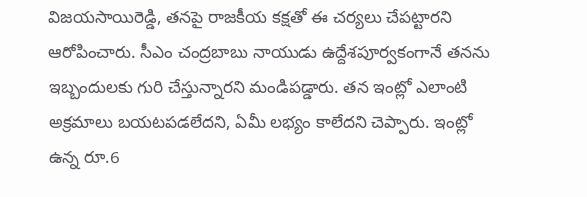విజయసాయిరెడ్డి, తనపై రాజకీయ కక్షతో ఈ చర్యలు చేపట్టారని ఆరోపించారు. సీఎం చంద్రబాబు నాయుడు ఉద్దేశపూర్వకంగానే తనను ఇబ్బందులకు గురి చేస్తున్నారని మండిపడ్డారు. తన ఇంట్లో ఎలాంటి అక్రమాలు బయటపడలేదని, ఏమీ లభ్యం కాలేదని చెప్పారు. ఇంట్లో ఉన్న రూ.6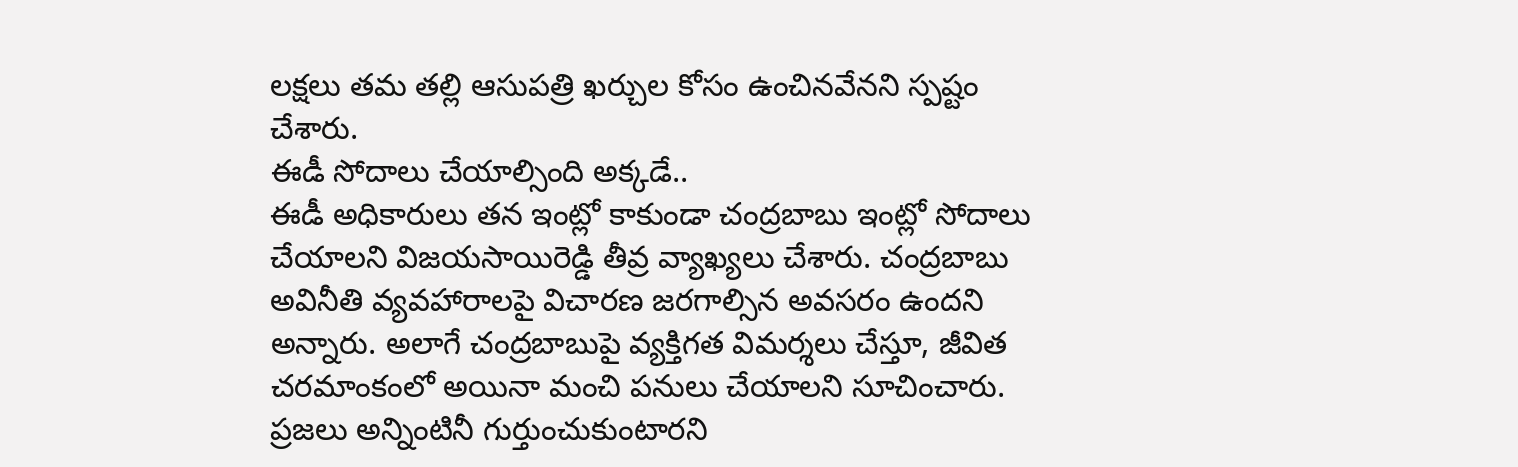లక్షలు తమ తల్లి ఆసుపత్రి ఖర్చుల కోసం ఉంచినవేనని స్పష్టం చేశారు.
ఈడీ సోదాలు చేయాల్సింది అక్కడే..
ఈడీ అధికారులు తన ఇంట్లో కాకుండా చంద్రబాబు ఇంట్లో సోదాలు చేయాలని విజయసాయిరెడ్డి తీవ్ర వ్యాఖ్యలు చేశారు. చంద్రబాబు అవినీతి వ్యవహారాలపై విచారణ జరగాల్సిన అవసరం ఉందని అన్నారు. అలాగే చంద్రబాబుపై వ్యక్తిగత విమర్శలు చేస్తూ, జీవిత చరమాంకంలో అయినా మంచి పనులు చేయాలని సూచించారు. ప్రజలు అన్నింటినీ గుర్తుంచుకుంటారని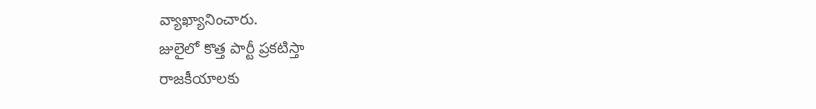వ్యాఖ్యానించారు.
జులైలో కొత్త పార్టీ ప్రకటిస్తా
రాజకీయాలకు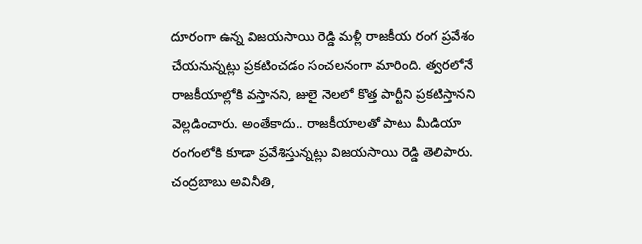దూరంగా ఉన్న విజయసాయి రెడ్డి మళ్లీ రాజకీయ రంగ ప్రవేశం చేయనున్నట్లు ప్రకటించడం సంచలనంగా మారింది. త్వరలోనే రాజకీయాల్లోకి వస్తానని, జులై నెలలో కొత్త పార్టీని ప్రకటిస్తానని వెల్లడించారు. అంతేకాదు.. రాజకీయాలతో పాటు మీడియా రంగంలోకి కూడా ప్రవేశిస్తున్నట్లు విజయసాయి రెడ్డి తెలిపారు. చంద్రబాబు అవినీతి,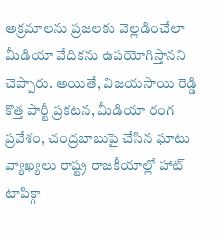అక్రమాలను ప్రజలకు వెల్లడించేలా మీడియా వేదికను ఉపయోగిస్తానని చెప్పారు. అయితే, విజయసాయి రెడ్డి కొత్త పార్టీ ప్రకటన, మీడియా రంగ ప్రవేశం, చంద్రబాబుపై చేసిన ఘాటు వ్యాఖ్యలు రాష్ట్ర రాజకీయాల్లో హాట్ టాపిక్గా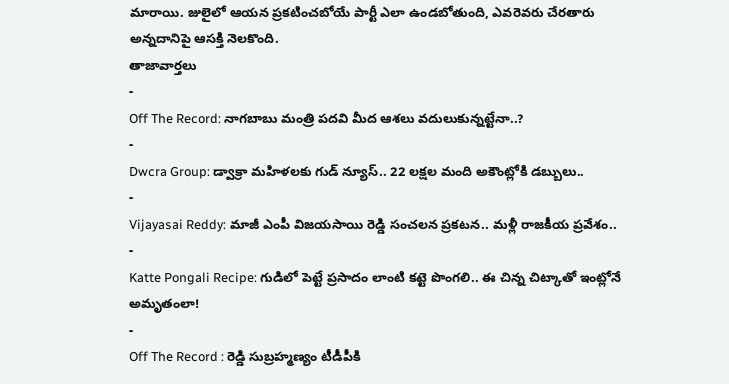మారాయి. జులైలో ఆయన ప్రకటించబోయే పార్టీ ఎలా ఉండబోతుంది, ఎవరెవరు చేరతారు అన్నదానిపై ఆసక్తి నెలకొంది.
తాజావార్తలు
-
Off The Record: నాగబాబు మంత్రి పదవి మీద ఆశలు వదులుకున్నట్టేనా..?
-
Dwcra Group: డ్వాక్రా మహిళలకు గుడ్ న్యూస్.. 22 లక్షల మంది అకౌంట్లోకి డబ్బులు..
-
Vijayasai Reddy: మాజీ ఎంపీ విజయసాయి రెడ్డి సంచలన ప్రకటన.. మళ్లీ రాజకీయ ప్రవేశం..
-
Katte Pongali Recipe: గుడిలో పెట్టే ప్రసాదం లాంటి కట్టె పొంగలి.. ఈ చిన్న చిట్కాతో ఇంట్లోనే అమృతంలా!
-
Off The Record : రెడ్డి సుబ్రహ్మణ్యం టీడీపీకి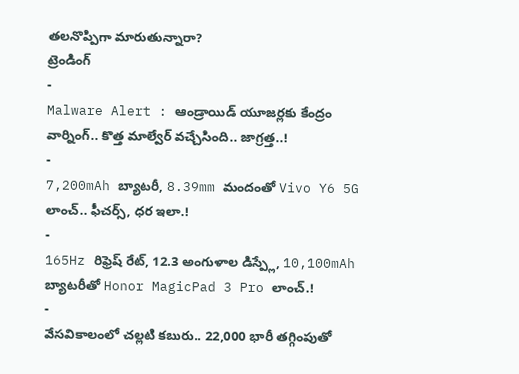తలనొప్పిగా మారుతున్నారా?
ట్రెండింగ్
-
Malware Alert : ఆండ్రాయిడ్ యూజర్లకు కేంద్రం వార్నింగ్.. కొత్త మాల్వేర్ వచ్చేసింది.. జాగ్రత్త..!
-
7,200mAh బ్యాటరీ, 8.39mm మందంతో Vivo Y6 5G లాంచ్.. ఫీచర్స్, ధర ఇలా.!
-
165Hz రిఫ్రెష్ రేట్, 12.3 అంగుళాల డిస్ప్లే, 10,100mAh బ్యాటరీతో Honor MagicPad 3 Pro లాంచ్.!
-
వేసవికాలంలో చల్లటి కబురు.. 22,000 భారీ తగ్గింపుతో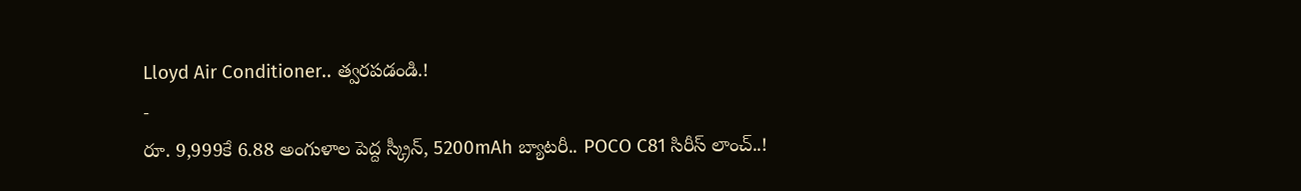Lloyd Air Conditioner.. త్వరపడండి.!
-
రూ. 9,999కే 6.88 అంగుళాల పెద్ద స్క్రీన్, 5200mAh బ్యాటరీ.. POCO C81 సిరీస్ లాంచ్..!